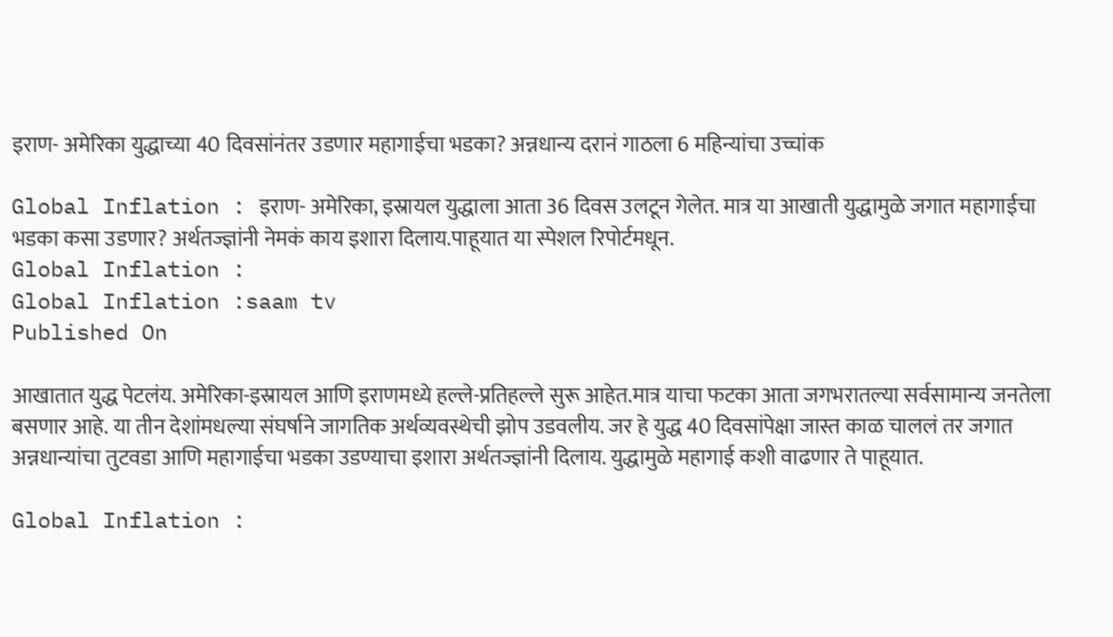इराण- अमेरिका युद्धाच्या 40 दिवसांनंतर उडणार महागाईचा भडका? अन्नधान्य दरानं गाठला 6 महिन्यांचा उच्चांक

Global Inflation : इराण- अमेरिका, इस्रायल युद्धाला आता 36 दिवस उलटून गेलेत. मात्र या आखाती युद्धामुळे जगात महागाईचा भडका कसा उडणार? अर्थतज्ज्ञांनी नेमकं काय इशारा दिलाय.पाहूयात या स्पेशल रिपोर्टमधून.
Global Inflation :
Global Inflation :saam tv
Published On

आखातात युद्ध पेटलंय. अमेरिका-इस्रायल आणि इराणमध्ये हल्ले-प्रतिहल्ले सुरू आहेत.मात्र याचा फटका आता जगभरातल्या सर्वसामान्य जनतेला बसणार आहे. या तीन देशांमधल्या संघर्षाने जागतिक अर्थव्यवस्थेची झोप उडवलीय. जर हे युद्ध 40 दिवसांपेक्षा जास्त काळ चाललं तर जगात अन्नधान्यांचा तुटवडा आणि महागाईचा भडका उडण्याचा इशारा अर्थतज्ज्ञांनी दिलाय. युद्धामुळे महागाई कशी वाढणार ते पाहूयात.

Global Inflation :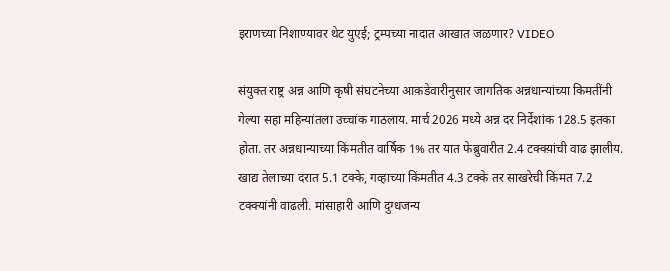इराणच्या निशाण्यावर थेट युएई; ट्रम्पच्या नादात आखात जळणार? VIDEO

संयुक्त राष्ट्र अन्न आणि कृषी संघटनेच्या आक़डेवारीनुसार जागतिक अन्नधान्यांच्या किमतींनी गेल्या सहा महिन्यांतला उच्चांक गाठलाय. मार्च 2026 मध्ये अन्न दर निर्देशांक 128.5 इतका होता. तर अन्नधान्याच्या किंमतीत वार्षिक 1% तर यात फेब्रुवारीत 2.4 टक्क्य़ांची वाढ झालीय. खाद्य तेलाच्या दरात 5.1 टक्के, गव्हाच्या किंमतीत 4.3 टक्के तर साखरेची किंमत 7.2 टक्क्यांनी वाढली. मांसाहारी आणि दुग्धजन्य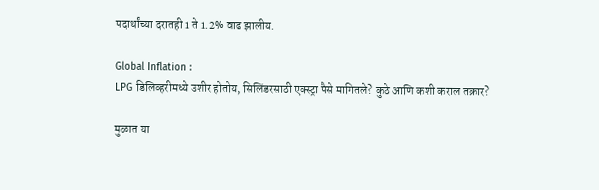पदार्थांच्या दरातही 1 ते 1.2% वाढ झालीय.

Global Inflation :
LPG डिलिव्हरीमध्ये उशीर होतोय, सिलिंडरसाठी एक्स्ट्रा पैसे मागितले? कुठे आणि कशी कराल तक्रार?

मुळात या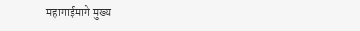महागाईमागे मुख्य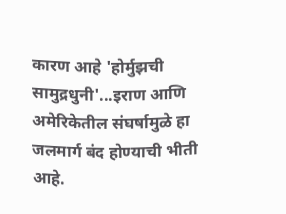कारण आहे 'होर्मुझची सामुद्रधुनी'...इराण आणि अमेरिकेतील संघर्षामुळे हा जलमार्ग बंद होण्याची भीती आहे.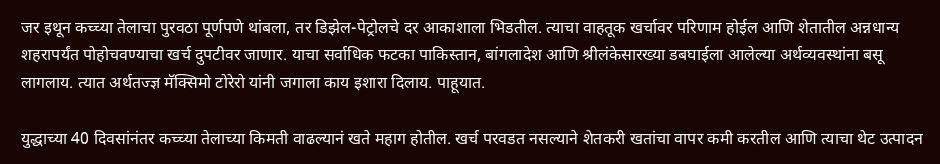जर इथून कच्च्या तेलाचा पुरवठा पूर्णपणे थांबला, तर डिझेल-पेट्रोलचे दर आकाशाला भिडतील. त्याचा वाहतूक खर्चावर परिणाम होईल आणि शेतातील अन्नधान्य शहरापर्यंत पोहोचवण्याचा खर्च दुपटीवर जाणार. याचा सर्वाधिक फटका पाकिस्तान, बांगलादेश आणि श्रीलंकेसारख्या डबघाईला आलेल्या अर्थव्यवस्थांना बसू लागलाय. त्यात अर्थतज्ज्ञ मॅक्सिमो टोरेरो यांनी जगाला काय इशारा दिलाय. पाहूयात.

युद्धाच्या 40 दिवसांनंतर कच्च्या तेलाच्या किमती वाढल्यानं खते महाग होतील. खर्च परवडत नसल्याने शेतकरी खतांचा वापर कमी करतील आणि त्याचा थेट उत्पादन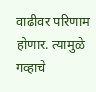वाढीवर परिणाम होणार. त्यामुळे गव्हाचे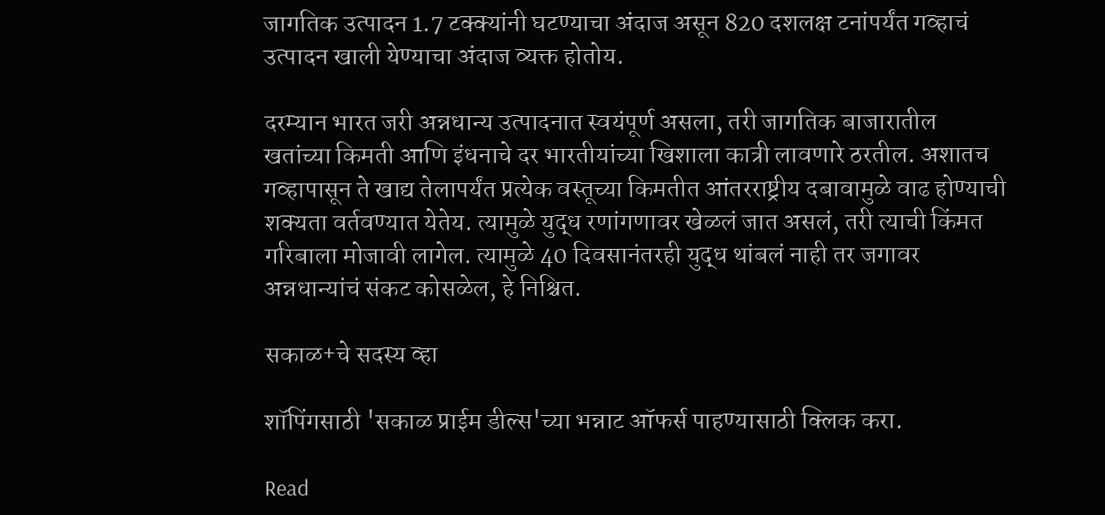जागतिक उत्पादन 1.7 टक्क्यांनी घटण्याचा अंदाज असून 820 दशलक्ष टनांपर्यंत गव्हाचं उत्पादन खाली येण्याचा अंदाज व्यक्त होतोय.

दरम्यान भारत जरी अन्नधान्य उत्पादनात स्वयंपूर्ण असला, तरी जागतिक बाजारातील खतांच्या किमती आणि इंधनाचे दर भारतीयांच्या खिशाला कात्री लावणारे ठरतील. अशातच गव्हापासून ते खाद्य तेलापर्यंत प्रत्येक वस्तूच्या किमतीत आंतरराष्ट्रीय दबावामुळे वाढ होण्याची शक्यता वर्तवण्यात येतेय. त्यामुळे युद्ध रणांगणावर खेळलं जात असलं, तरी त्याची किंमत गरिबाला मोजावी लागेल. त्यामुळे 40 दिवसानंतरही युद्ध थांबलं नाही तर जगावर अन्नधान्यांचं संकट कोसळेल, हे निश्चित.

सकाळ+चे सदस्य व्हा

शॉपिंगसाठी 'सकाळ प्राईम डील्स'च्या भन्नाट ऑफर्स पाहण्यासाठी क्लिक करा.

Read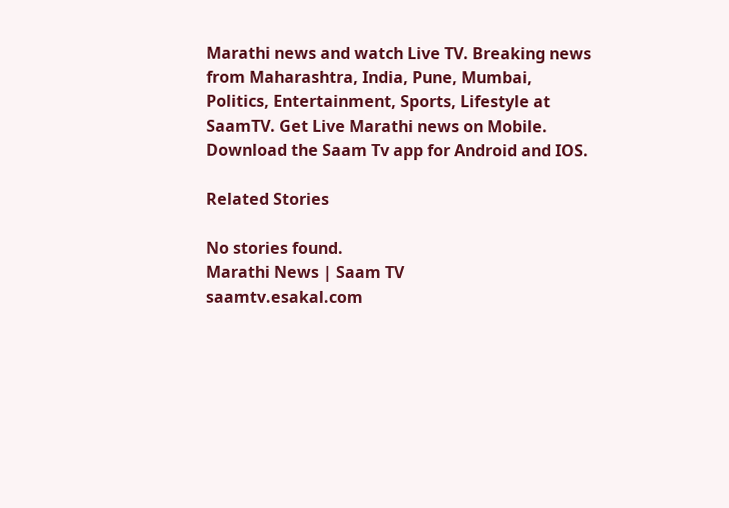Marathi news and watch Live TV. Breaking news from Maharashtra, India, Pune, Mumbai, Politics, Entertainment, Sports, Lifestyle at SaamTV. Get Live Marathi news on Mobile. Download the Saam Tv app for Android and IOS.

Related Stories

No stories found.
Marathi News | Saam TV
saamtv.esakal.com